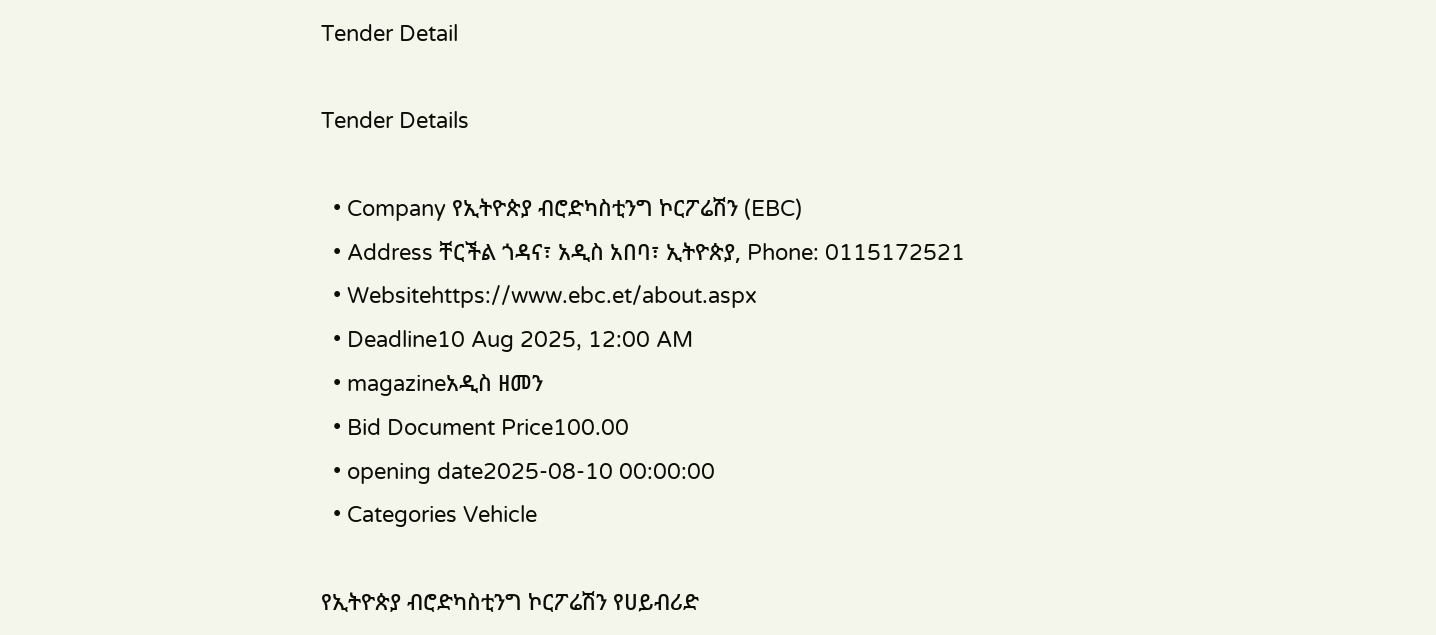Tender Detail

Tender Details

  • Company የኢትዮጵያ ብሮድካስቲንግ ኮርፖሬሽን (EBC)
  • Address ቸርችል ጎዳና፣ አዲስ አበባ፣ ኢትዮጵያ, Phone: 0115172521
  • Websitehttps://www.ebc.et/about.aspx
  • Deadline10 Aug 2025, 12:00 AM
  • magazineአዲስ ዘመን
  • Bid Document Price100.00
  • opening date2025-08-10 00:00:00
  • Categories Vehicle

የኢትዮጵያ ብሮድካስቲንግ ኮርፖሬሽን የሀይብሪድ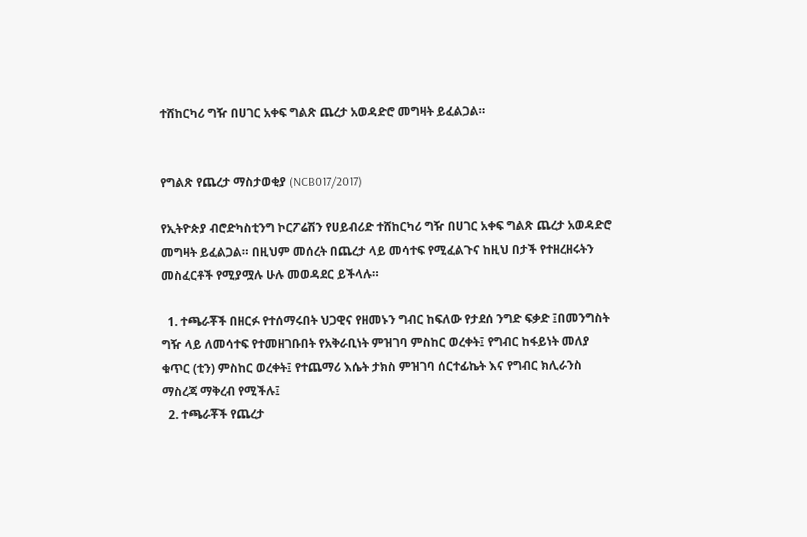ተሸከርካሪ ግዥ በሀገር አቀፍ ግልጽ ጨረታ አወዳድሮ መግዛት ይፈልጋል።


የግልጽ የጨረታ ማስታወቂያ (NCB017/2017)

የኢትዮጵያ ብሮድካስቲንግ ኮርፖሬሽን የሀይብሪድ ተሸከርካሪ ግዥ በሀገር አቀፍ ግልጽ ጨረታ አወዳድሮ መግዛት ይፈልጋል። በዚህም መሰረት በጨረታ ላይ መሳተፍ የሚፈልጉና ከዚህ በታች የተዘረዘሩትን መስፈርቶች የሚያሟሉ ሁሉ መወዳደር ይችላሉ።

  1. ተጫራቾች በዘርፉ የተሰማሩበት ህጋዊና የዘመኑን ግብር ከፍለው የታደሰ ንግድ ፍቃድ ፤በመንግስት ግዥ ላይ ለመሳተፍ የተመዘገቡበት የአቅራቢነት ምዝገባ ምስከር ወረቀት፤ የግብር ከፋይነት መለያ ቁጥር (ቲን) ምስከር ወረቀት፤ የተጨማሪ እሴት ታክስ ምዝገባ ሰርተፊኬት እና የግብር ክሊራንስ ማስረጃ ማቅረብ የሚችሉ፤
  2. ተጫራቾች የጨረታ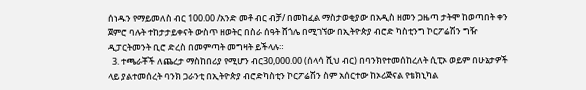ሰነዱን የማይመለስ ብር 100.00 /አንድ መቶ ብር ብቻ/ በመከፈል ማስታወቂያው በአዲስ ዘመን ጋዜጣ ታትሞ ከወጣበት ቀን ጀምሮ ባሉት ተከታታይቀናት ውስጥ ዘወትር በስራ ሰዓት ሸጎሌ በሚገኘው በኢትዮጵያ ብሮድ ካስቲንግ ኮርፖሬሽን ግዥ ዲፓርትመንት ቢሮ ድረስ በመምጣት መግዛት ይችላሉ።
  3. ተጫራቾች ለጨረታ ማስከበሪያ የሚሆን ብር30,000.00 (ሰላሳ ሺህ ብር) በባንክየተመሰከረለት ሲፒኦ ወይም በሁኔታዎች ላይ ያልተመሰረት ባንክ ጋራንቲ በኢትዮጵያ ብሮድካስቲን ኮርፖሬሽን ስም አሰርተው ከኦሪጅናል የቴክኒካል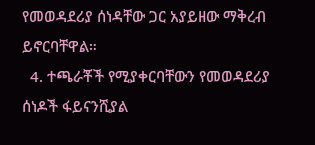የመወዳደሪያ ሰነዳቸው ጋር አያይዘው ማቅረብ ይኖርባቸዋል።
  4. ተጫራቾች የሚያቀርባቸውን የመወዳደሪያ ሰነዶች ፋይናንሺያል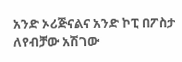አንድ ኦሪጅናልና አንድ ኮፒ በፖስታ ለየብቻው አሽገው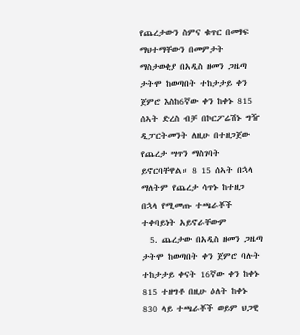የጨረታውን ስምና ቁጥር በመፃፍ ማህተማቸውን በመምታት ማስታወቂያ በአዲስ ዘመን ጋዜጣ ታትሞ ከወጣበት ተከታታይ ቀን ጀምሮ እስከ6ኛው ቀን ከቀኑ 815 ሰኣት ድረስ ብቻ በኮርፖሬሽኑ ግዥ ዲፓርትመንት ለዚሁ በተዘጋጀው የጨረታ ሣጥን ማስገባት ይኖርባቸዋል። 8 15 ሰኣት በኋላ ማለትም የጨረታ ሳጥኑ ከተዘጋ በኋላ የሚመጡ ተጫራቾች ተቀባይነት አይኖራቸውም
  5. ጨረታው በአዲስ ዘመን ጋዜጣ ታትሞ ከወጣበት ቀን ጀምሮ ባሉት ተከታታይ ቀናት 16ኛው ቀን ከቀኑ 815 ተዘግቶ በዚሁ ዕለት ከቀኑ 830 ላይ ተጫራቾች ወይም ህጋዊ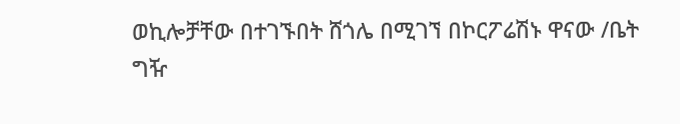ወኪሎቻቸው በተገኙበት ሸጎሌ በሚገኘ በኮርፖሬሽኑ ዋናው /ቤት ግዥ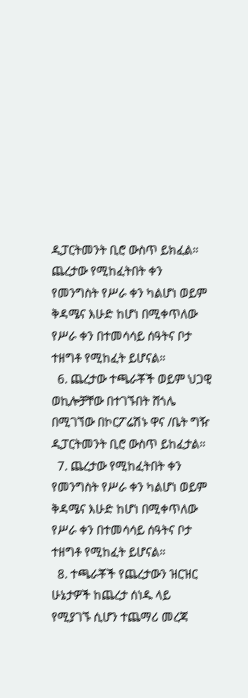ዲፓርትመንት ቢሮ ውስጥ ይክፈል። ጨረታው የሚከፈትበት ቀን የመንግስት የሥራ ቀን ካልሆነ ወይም ቅዳሜና እሁድ ከሆነ በሚቀጥለው የሥራ ቀን በተመሳሳይ ሰዓትና ቦታ ተዘግቶ የሚከፈት ይሆናል።
  6. ጨረታው ተጫራቾች ወይም ህጋዊ ወኪሎቻቸው በተገኙበት ሸጎሌ በሚገኘው በኮርፖሬሽኑ ዋና /ቤት ግዥ ዲፓርትመንት ቢሮ ውስጥ ይከፈታል።
  7. ጨረታው የሚከፈትበት ቀን የመንግስት የሥራ ቀን ካልሆነ ወይም ቅዳሜና እሁድ ከሆነ በሚቀጥለው የሥራ ቀን በተመሳሳይ ሰዓትና ቦታ ተዘግቶ የሚከፈት ይሆናል።
  8. ተጫራቾች የጨረታውን ዝርዝር ሁኔታዎች ከጨረታ ሰነዱ ላይ የሚያገኙ ሲሆን ተጨማሪ መረጃ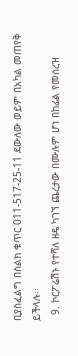ቢያስፈልግ በስልክ ቁጥር 011-517-25-11 ደውለው ወይም በአካል መጠየቅ ይችላሉ፡፡
  9. ኮርፖሬሽኑ የተሻለ ዘዴ ካገኘ ጨረታው በሙሉም ሆነ በከፊል የመሰረዝ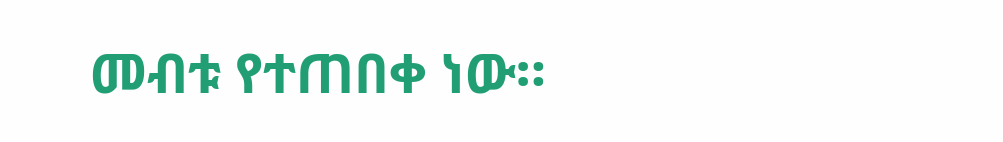መብቱ የተጠበቀ ነው።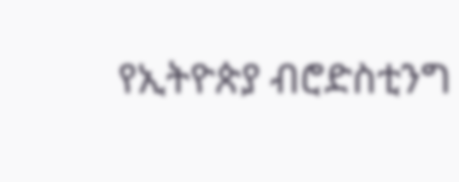የኢትዮጵያ ብሮድስቲንግ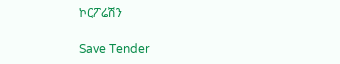ኮርፖሬሽን

Save Tender